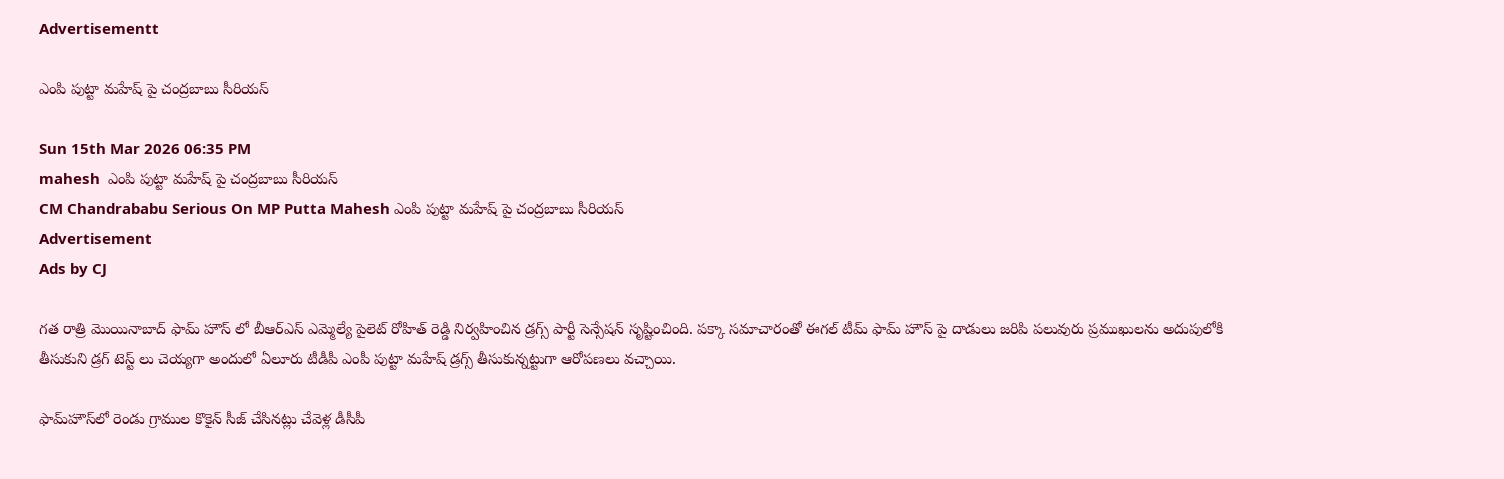Advertisementt

ఎంపి పుట్టా మహేష్ పై చంద్రబాబు సీరియస్

Sun 15th Mar 2026 06:35 PM
mahesh  ఎంపి పుట్టా మహేష్ పై చంద్రబాబు సీరియస్
CM Chandrababu Serious On MP Putta Mahesh ఎంపి పుట్టా మహేష్ పై చంద్రబాబు సీరియస్
Advertisement
Ads by CJ

గత రాత్రి మొయినాబాద్ ఫామ్ హౌస్ లో బీఆర్ఎస్ ఎమ్మెల్యే పైలెట్ రోహిత్ రెడ్డి నిర్వహించిన డ్రగ్స్ పార్టీ సెన్సేషన్ సృష్టించింది. పక్కా సమాచారంతో ఈగల్ టీమ్ ఫామ్ హౌస్ పై దాడులు జరిపి పలువురు ప్రముఖులను అదుపులోకి తీసుకుని డ్రగ్ టెస్ట్ లు చెయ్యగా అందులో ఏలూరు టీడీపీ ఎంపీ పుట్టా మహేష్ డ్రగ్స్ తీసుకున్నట్టుగా ఆరోపణలు వచ్చాయి.

ఫామ్‌హౌస్‌లో రెండు గ్రాముల కొకైన్ సీజ్‌ చేసినట్లు చేవెళ్ల డీసీపీ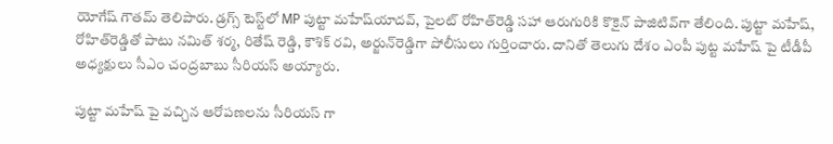యోగేష్‌ గౌతమ్‌ తెలిపారు. డ్రగ్స్ టెస్ట్‌లో MP పుట్టా మహేష్‌యాదవ్‌, పైలట్‌ రోహిత్‌రెడ్డి సహా ఆరుగురికి కొకైన్‌ పాజిటివ్‌గా తేలింది. పుట్టా మహేష్, రోహిత్‌రెడ్డితో పాటు నమిత్ శర్మ, రితేష్‌ రెడ్డి, కౌశిక్ రవి, అర్జున్‌రెడ్డిగా పోలీసులు గుర్తించారు. దానితో తెలుగు దేశం ఎంపీ పుట్ట మహేష్ పై టీడీపీ అధ్యక్షులు సీఎం చంద్రబాబు సీరియస్ అయ్యారు.

పుట్టా మహేష్ పై వచ్చిన ఆరోపణలను సీరియస్ గా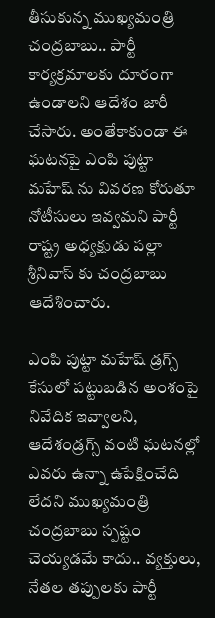తీసుకున్న ముఖ్యమంత్రి చంద్రబాబు.. పార్టీ కార్యక్రమాలకు దూరంగా ఉండాలని ఆదేశం జారీ చేసారు. అంతేకాకుండా ఈ ఘటనపై ఎంపి పుట్టా మహేష్ ను వివరణ కోరుతూ నోటీసులు ఇవ్వమని పార్టీ రాష్ట్ర అధ్యక్షుడు పల్లా శ్రీనివాస్ కు చంద్రబాబు ఆదేశించారు.

ఎంపి పుట్టా మహేష్ డ్రగ్స్ కేసులో పట్టుబడిన అంశంపై నివేదిక ఇవ్వాలని, ఆదేశండ్రగ్స్ వంటి ఘటనల్లో ఎవరు ఉన్నా ఉపేక్షించేది లేదని ముఖ్యమంత్రి చంద్రబాబు స్పష్టం చెయ్యడమే కాదు.. వ్యక్తులు, నేతల తప్పులకు పార్టీ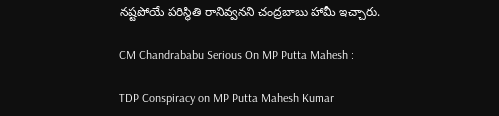నష్టపోయే పరిస్థితి రానివ్వనని చంద్రబాబు హామీ ఇచ్చారు.

CM Chandrababu Serious On MP Putta Mahesh :

TDP Conspiracy on MP Putta Mahesh Kumar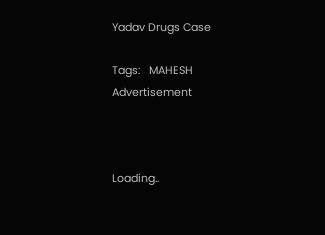Yadav Drugs Case

Tags:   MAHESH
Advertisement



Loading..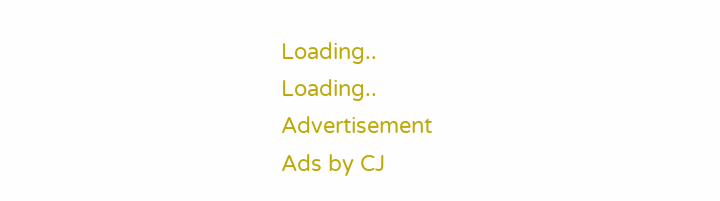Loading..
Loading..
Advertisement
Ads by CJ